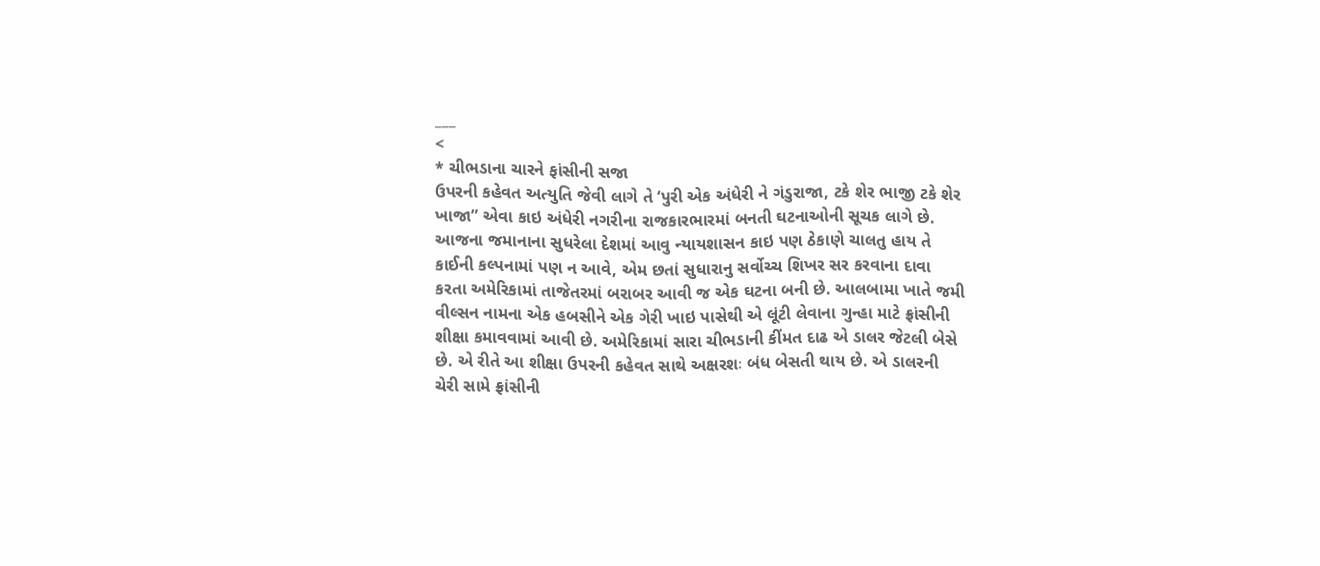___
<
* ચીભડાના ચારને ફાંસીની સજા
ઉપરની કહેવત અત્યુતિ જેવી લાગે તે ‘પુરી એક અંધેરી ને ગંડુરાજા, ટકે શેર ભાજી ટકે શેર ખાજા” એવા કાઇ અંધેરી નગરીના રાજકારભારમાં બનતી ઘટનાઓની સૂચક લાગે છે. આજના જમાનાના સુધરેલા દેશમાં આવુ ન્યાયશાસન કાઇ પણ ઠેકાણે ચાલતુ હાય તે કાઈની કલ્પનામાં પણ ન આવે, એમ છતાં સુધારાનુ સર્વોચ્ચ શિખર સર કરવાના દાવા કરતા અમેરિકામાં તાજેતરમાં બરાબર આવી જ એક ઘટના બની છે. આલબામા ખાતે જમી વીલ્સન નામના એક હબસીને એક ગેરી ખાઇ પાસેથી એ લૂંટી લેવાના ગુન્હા માટે ફ્રાંસીની શીક્ષા કમાવવામાં આવી છે. અમેરિકામાં સારા ચીભડાની કીંમત દાઢ એ ડાલર જેટલી બેસે છે. એ રીતે આ શીક્ષા ઉપરની કહેવત સાથે અક્ષરશઃ બંધ બેસતી થાય છે. એ ડાલરની ચેરી સામે ફ્રાંસીની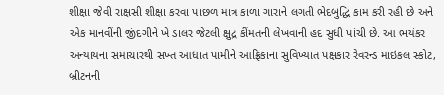શીક્ષા જેવી રાક્ષસી શીક્ષા કરવા પાછળ માત્ર કાળા ગારાને લગતી ભેદબુદ્ધિ કામ કરી રહી છે અને એક માનવીંની જીંદગીને ખે ડાલર જેટલી ક્ષુદ્ર કીંમતની લેખવાની હદ સુધી પાંચી છે. આ ભયંકર અન્યાયના સમાચારથી સખ્ત આધાત પામીને આફ્રિકાના સુવિખ્યાત પક્ષકાર રેવરન્ડ માઇકલ સ્કોટ, બ્રીટનની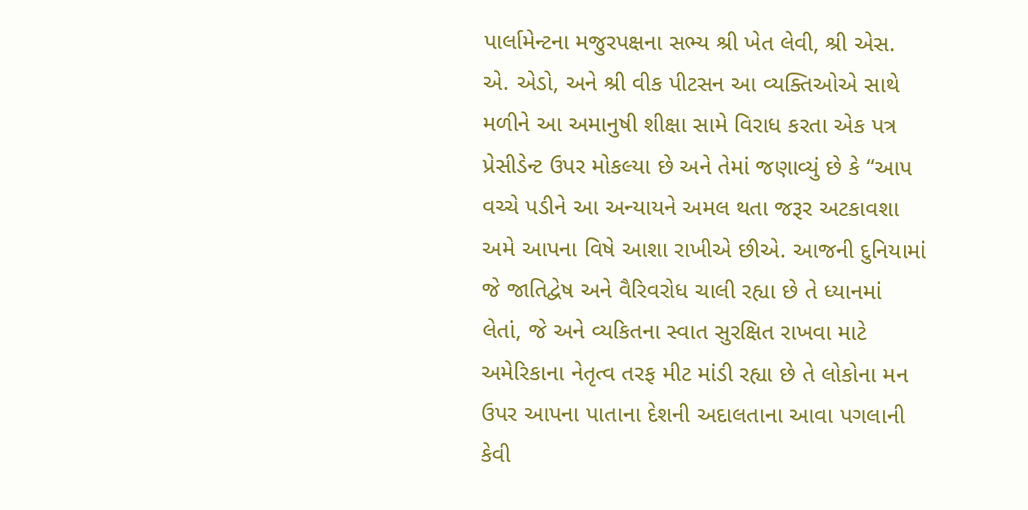પાર્લામેન્ટના મજુરપક્ષના સભ્ય શ્રી ખેત લેવી, શ્રી એસ. એ. એડો, અને શ્રી વીક પીટસન આ વ્યક્તિઓએ સાથે મળીને આ અમાનુષી શીક્ષા સામે વિરાધ કરતા એક પત્ર પ્રેસીડેન્ટ ઉપર મોકલ્યા છે અને તેમાં જણાવ્યું છે કે “આપ વચ્ચે પડીને આ અન્યાયને અમલ થતા જરૂર અટકાવશા અમે આપના વિષે આશા રાખીએ છીએ. આજની દુનિયામાં જે જાતિદ્વેષ અને વૈરિવરોધ ચાલી રહ્યા છે તે ધ્યાનમાં લેતાં, જે અને વ્યકિતના સ્વાત સુરક્ષિત રાખવા માટે અમેરિકાના નેતૃત્વ તરફ મીટ માંડી રહ્યા છે તે લોકોના મન ઉપર આપના પાતાના દેશની અદાલતાના આવા પગલાની કેવી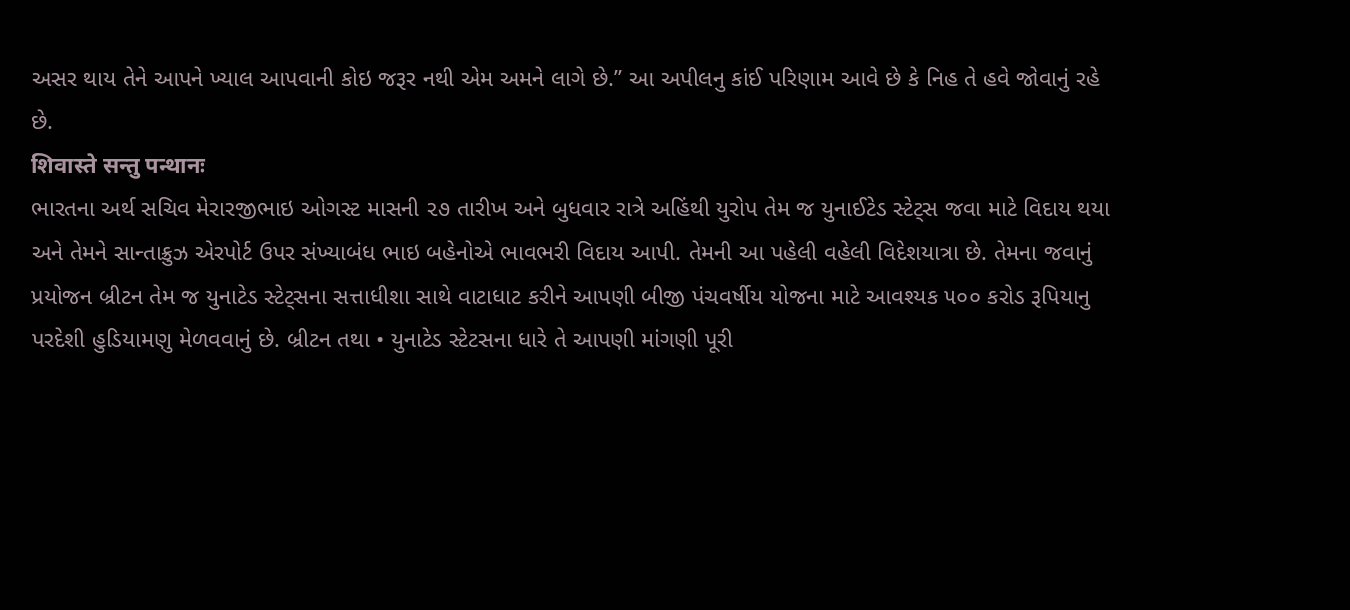અસર થાય તેને આપને ખ્યાલ આપવાની કોઇ જરૂર નથી એમ અમને લાગે છે.” આ અપીલનુ કાંઈ પરિણામ આવે છે કે નિહ તે હવે જોવાનું રહે છે.
शिवास्ते सन्तु पन्थानः
ભારતના અર્થ સચિવ મેરારજીભાઇ ઓગસ્ટ માસની ૨૭ તારીખ અને બુધવાર રાત્રે અહિંથી યુરોપ તેમ જ યુનાઈટેડ સ્ટેટ્સ જવા માટે વિદાય થયા અને તેમને સાન્તાક્રુઝ એરપોર્ટ ઉપર સંખ્યાબંધ ભાઇ બહેનોએ ભાવભરી વિદાય આપી. તેમની આ પહેલી વહેલી વિદેશયાત્રા છે. તેમના જવાનું પ્રયોજન બ્રીટન તેમ જ યુનાટેડ સ્ટેટ્સના સત્તાધીશા સાથે વાટાધાટ કરીને આપણી બીજી પંચવર્ષીય યોજના માટે આવશ્યક ૫૦૦ કરોડ રૂપિયાનુ પરદેશી હુડિયામણુ મેળવવાનું છે. બ્રીટન તથા • યુનાટેડ સ્ટેટસના ધારે તે આપણી માંગણી પૂરી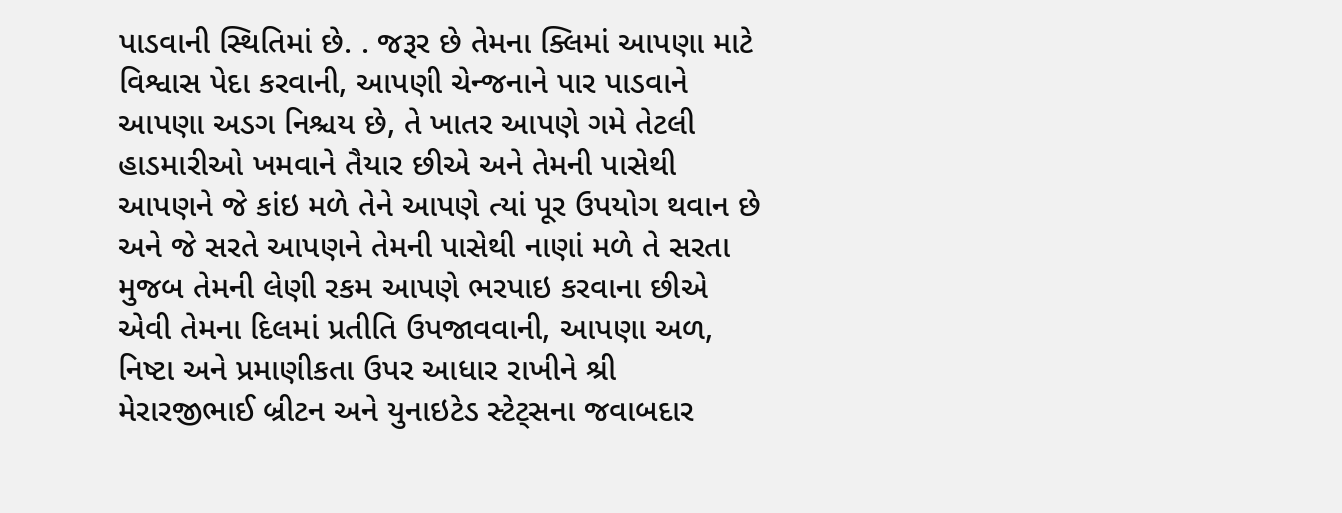પાડવાની સ્થિતિમાં છે. . જરૂર છે તેમના ક્લિમાં આપણા માટે વિશ્વાસ પેદા કરવાની, આપણી ચેન્જનાને પાર પાડવાને આપણા અડગ નિશ્ચય છે, તે ખાતર આપણે ગમે તેટલી હાડમારીઓ ખમવાને તૈયાર છીએ અને તેમની પાસેથી આપણને જે કાંઇ મળે તેને આપણે ત્યાં પૂર ઉપયોગ થવાન છે અને જે સરતે આપણને તેમની પાસેથી નાણાં મળે તે સરતા મુજબ તેમની લેણી રકમ આપણે ભરપાઇ કરવાના છીએ એવી તેમના દિલમાં પ્રતીતિ ઉપજાવવાની, આપણા અળ, નિષ્ટા અને પ્રમાણીકતા ઉપર આધાર રાખીને શ્રી મેરારજીભાઈ બ્રીટન અને યુનાઇટેડ સ્ટેટ્સના જવાબદાર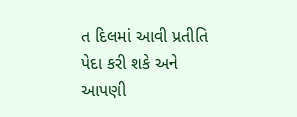ત દિલમાં આવી પ્રતીતિ પેદા કરી શકે અને આપણી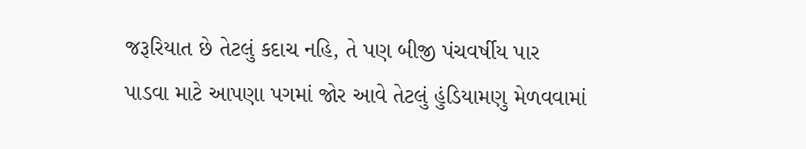જરૂરિયાત છે તેટલું કદાચ નહિ, તે પણ બીજી પંચવર્ષીય પાર પાડવા માટે આપણા પગમાં જોર આવે તેટલું હુંડિયામણુ મેળવવામાં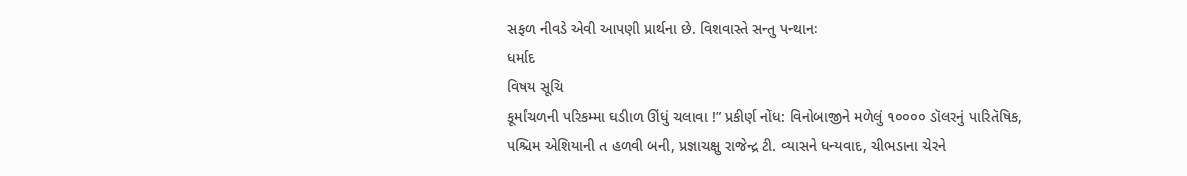સફળ નીવડે એવી આપણી પ્રાર્થના છે. વિશવાસ્તે સન્તુ પન્થાનઃ
ધર્માદ
વિષય સૂચિ
કૂર્માંચળની પરિકમ્મા ઘડીાળ ઊંધું ચલાવા !” પ્રકીર્ણ નોંધ: વિનોબાજીને મળેલું ૧૦૦૦૦ ડૉલરનું પારિતૅષિક, પશ્ચિમ એશિયાની ત હળવી બની, પ્રજ્ઞાચક્ષુ રાજેન્દ્ર ટી. વ્યાસને ધન્યવાદ, ચીભડાના ચેરને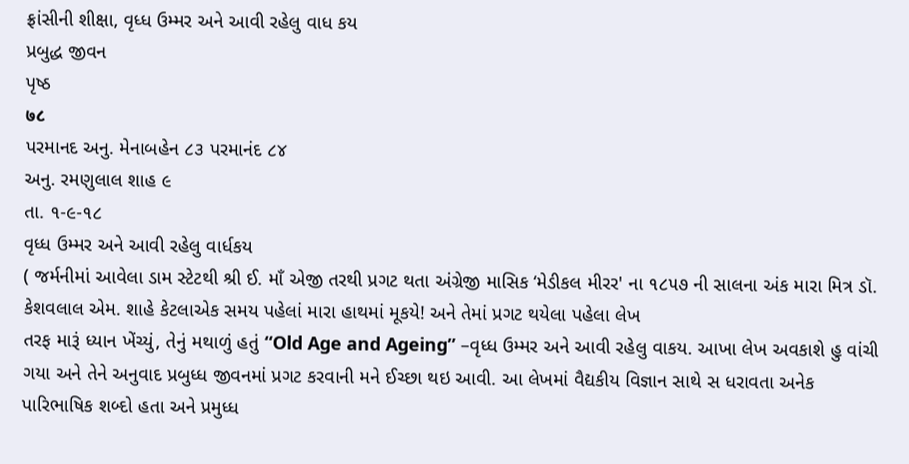ફ્રાંસીની શીક્ષા, વૃધ્ધ ઉમ્મર અને આવી રહેલુ વાધ કય
પ્રબુદ્ધ જીવન
પૃષ્ઠ
७८
પરમાનદ અનુ. મેનાબહેન ૮૩ પરમાનંદ ૮૪
અનુ. રમણુલાલ શાહ ૯
તા. ૧-૯-૧૮
વૃધ્ધ ઉમ્મર અને આવી રહેલુ વાર્ધકય
( જર્મનીમાં આવેલા ડામ સ્ટેટથી શ્રી ઈ. માઁ એજી તરથી પ્રગટ થતા અંગ્રેજી માસિક ‘મેડીકલ મીરર' ના ૧૮૫૭ ની સાલના અંક મારા મિત્ર ડૉ. કેશવલાલ એમ. શાહે કેટલાએક સમય પહેલાં મારા હાથમાં મૂકયે! અને તેમાં પ્રગટ થયેલા પહેલા લેખ
તરફ મારૂં ધ્યાન ખેંચ્યું, તેનું મથાળું હતું “Old Age and Ageing” –વૃધ્ધ ઉમ્મર અને આવી રહેલુ વાકય. આખા લેખ અવકાશે હુ વાંચી ગયા અને તેને અનુવાદ પ્રબુધ્ધ જીવનમાં પ્રગટ કરવાની મને ઈચ્છા થઇ આવી. આ લેખમાં વૈદ્યકીય વિજ્ઞાન સાથે સ ધરાવતા અનેક પારિભાષિક શબ્દો હતા અને પ્રમુધ્ધ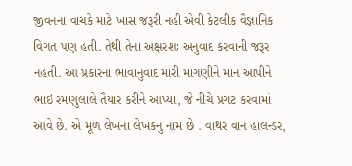જીવનના વાચકે માટે ખાસ જરૂરી નહી એવી કેટલીક વૈજ્ઞાનિક વિગત પણ હતી. તેથી તેના અક્ષરશઃ અનુવાદ કરવાની જરૂર નહતી. આ પ્રકારના ભાવાનુવાદ મારી માગણીને માન આપીને ભાઇ રમણુલાલે તૈયાર કરીને આપ્યા, જે નીચે પ્રગટ કરવામાં આવે છે. એ મૂળ લેખના લેખકનુ નામ છે . વાથર વાન હાલન્ડર,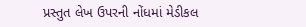પ્રસ્તુત લેખ ઉપરની નોંધમાં મેડીકલ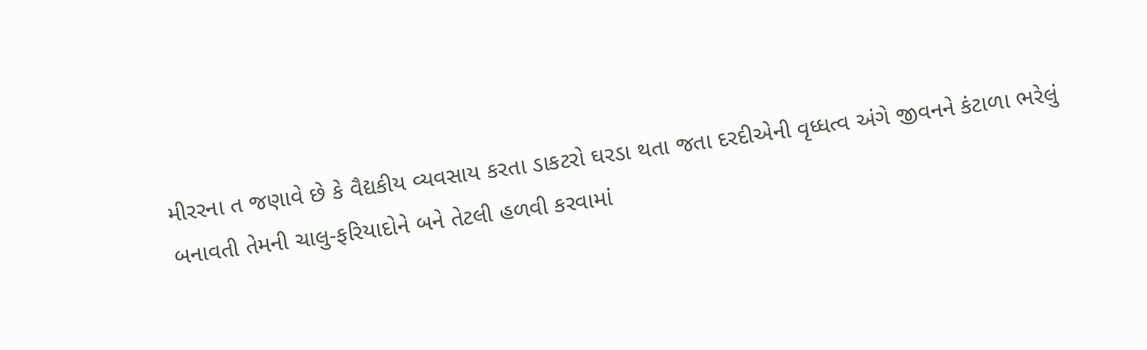મીરરના ત જણાવે છે કે વૈદ્યકીય વ્યવસાય કરતા ડાકટરો ઘરડા થતા જતા દરદીએની વૃધ્ધત્વ અંગે જીવનને કંટાળા ભરેલું બનાવતી તેમની ચાલુ-ફરિયાદોને બને તેટલી હળવી કરવામાં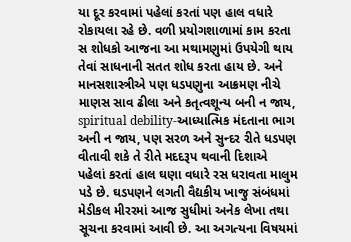યા દૂર કરવામાં પહેલાં કરતાં પણ હાલ વધારે રોકાયલા રહે છે. વળી પ્રયોગશાળામાં કામ કરતા સ શોધકો આજના આ મથામણુમાં ઉપયેગી થાય તેવાં સાધનાની સતત શોધ કરતા હાય છે. અને માનસશાસ્ત્રીએ પણ ધડપણુના આક્રમણ નીચે માણસ સાવ ઢીલા અને કતૃત્વશૂન્ય બની ન જાય, spiritual debility-આધ્યાત્મિક મંદતાના ભાગ અની ન જાય, પણ સરળ અને સુન્દર રીતે ધડપણ વીતાવી શકે તે રીતે મદદરૂપ થવાની દિશાએ પહેલાં કરતાં હાલ ઘણા વધારે રસ ધરાવતા માલુમ પડે છે. ઘડપણને લગતી વૈદ્યકીય ખાજુ સંબંધમાં મેડીકલ મીરરમાં આજ સુધીમાં અનેક લેખા તથા સૂચના કરવામાં આવી છે. આ અગત્યના વિષયમાં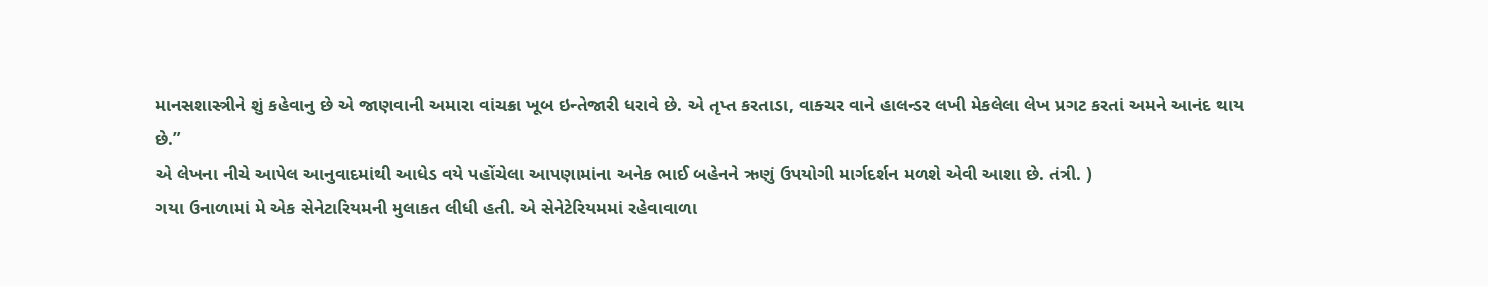માનસશાસ્ત્રીને શું કહેવાનુ છે એ જાણવાની અમારા વાંચક્રા ખૂબ ઇન્તેજારી ધરાવે છે. એ તૃપ્ત કરતાડા, વાક્ચર વાને હાલન્ડર લખી મેકલેલા લેખ પ્રગટ કરતાં અમને આનંદ થાય છે.”
એ લેખના નીચે આપેલ આનુવાદમાંથી આધેડ વયે પહોંચેલા આપણામાંના અનેક ભાઈ બહેનને ઋણું ઉપયોગી માર્ગદર્શન મળશે એવી આશા છે. તંત્રી. )
ગયા ઉનાળામાં મે એક સેનેટારિયમની મુલાકત લીધી હતી. એ સેનેટેરિયમમાં રહેવાવાળા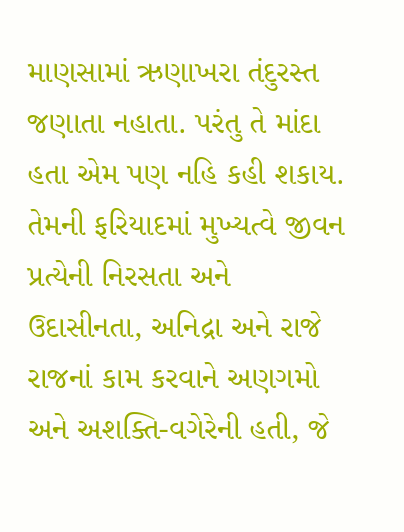માણસામાં ઋણાખરા તંદુરસ્ત જણાતા નહાતા. પરંતુ તે માંદા હતા એમ પણ નહિ કહી શકાય. તેમની ફરિયાદમાં મુખ્યત્વે જીવન પ્રત્યેની નિરસતા અને ઉદાસીનતા, અનિદ્રા અને રાજે રાજનાં કામ કરવાને અણગમો અને અશક્તિ-વગેરેની હતી, જે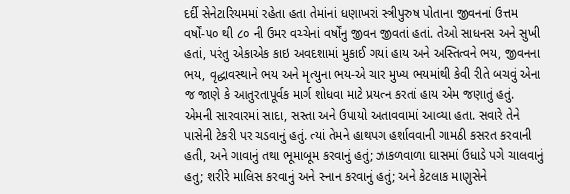દર્દી સેનેટારિયમમાં રહેતા હતા તેમાંનાં ધણાખરાં સ્ત્રીપુરુષ પોતાના જીવનનાં ઉત્તમ વર્ષોં-૫૦ થી ૮૦ ની ઉમર વચ્ચેનાં વર્ષોંનુ જીવન જીવતાં હતાં. તેઓ સાધનસ અને સુખી હતાં, પરંતુ એકાએક કાઇ અવદશામાં મુકાઈ ગયાં હાય અને અસ્તિત્વને ભય, જીવનના ભય, વૃદ્ધાવસ્થાને ભય અને મૃત્યુના ભય-એ ચાર મુખ્ય ભયમાંથી કેવી રીતે બચવું એના જ જાણે કે આતુરતાપૂર્વક માર્ગ શોધવા માટે પ્રયત્ન કરતાં હાય એમ જણાતું હતું.
એમની સારવારમાં સાદા, સસ્તા અને ઉપાયો અતાવવામાં આવ્યા હતા. સવારે તેને પાસેની ટેકરી પર ચડવાનું હતું. ત્યાં તેમને હાથપગ હર્શાવવાની ગામઠી કસરત કરવાની હતી, અને ગાવાનું તથા ભૂમાબૂમ કરવાનું હતું; ઝાકળવાળા ઘાસમાં ઉધાડે પગે ચાલવાનું હતુ; શરીરે માલિસ કરવાનું અને સ્નાન કરવાનું હતું; અને કેટલાક માણુસેને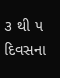૩ થી ૫ દિવસના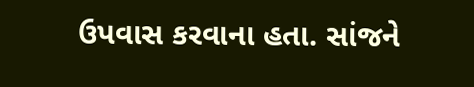ઉપવાસ કરવાના હતા. સાંજને